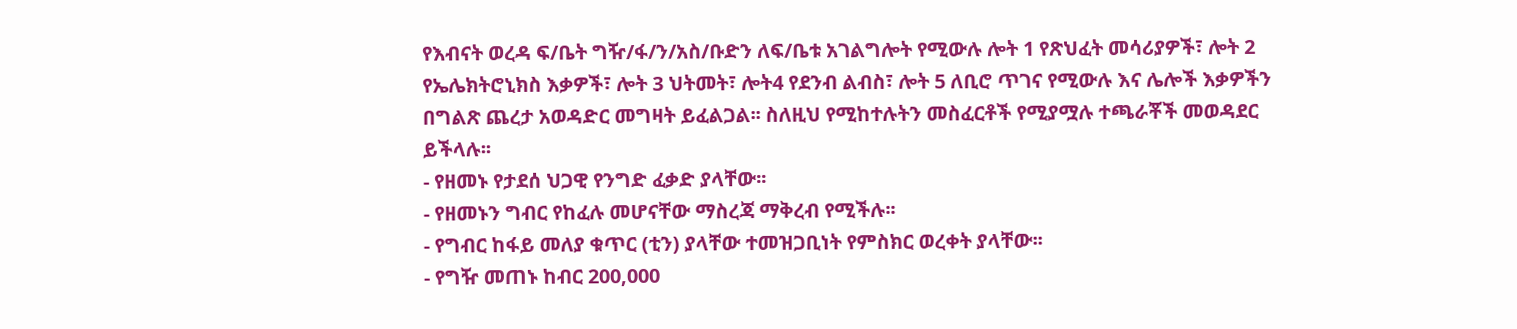የእብናት ወረዳ ፍ/ቤት ግዥ/ፋ/ን/አስ/ቡድን ለፍ/ቤቱ አገልግሎት የሚውሉ ሎት 1 የጽህፈት መሳሪያዎች፣ ሎት 2 የኤሌክትሮኒክስ እቃዎች፣ ሎት 3 ህትመት፣ ሎት4 የደንብ ልብስ፣ ሎት 5 ለቢሮ ጥገና የሚውሉ እና ሌሎች እቃዎችን በግልጽ ጨረታ አወዳድር መግዛት ይፈልጋል፡፡ ስለዚህ የሚከተሉትን መስፈርቶች የሚያሟሉ ተጫራቾች መወዳደር ይችላሉ፡፡
- የዘመኑ የታደሰ ህጋዊ የንግድ ፈቃድ ያላቸው፡፡
- የዘመኑን ግብር የከፈሉ መሆናቸው ማስረጃ ማቅረብ የሚችሉ፡፡
- የግብር ከፋይ መለያ ቁጥር (ቲን) ያላቸው ተመዝጋቢነት የምስክር ወረቀት ያላቸው፡፡
- የግዥ መጠኑ ከብር 200,000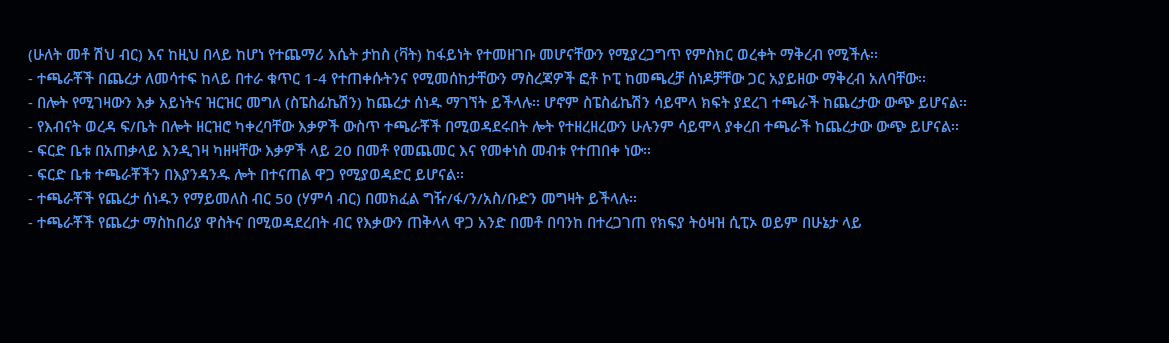(ሁለት መቶ ሽህ ብር) እና ከዚህ በላይ ከሆነ የተጨማሪ እሴት ታከስ (ቫት) ከፋይነት የተመዘገቡ መሆናቸውን የሚያረጋግጥ የምስክር ወረቀት ማቅረብ የሚችሉ፡፡
- ተጫራቾች በጨረታ ለመሳተፍ ከላይ በተራ ቁጥር 1-4 የተጠቀሱትንና የሚመሰከታቸውን ማስረጃዎች ፎቶ ኮፒ ከመጫረቻ ሰነዶቻቸው ጋር አያይዘው ማቅረብ አለባቸው፡፡
- በሎት የሚገዛውን እቃ አይነትና ዝርዝር መግለ (ስፔስፊኬሽን) ከጨረታ ሰነዱ ማገኘት ይችላሉ፡፡ ሆኖም ስፔስፊኬሽን ሳይሞላ ክፍት ያደረገ ተጫራች ከጨረታው ውጭ ይሆናል፡፡
- የእብናት ወረዳ ፍ/ቤት በሎት ዘርዝሮ ካቀረባቸው እቃዎች ውስጥ ተጫራቾች በሚወዳደሩበት ሎት የተዘረዘረውን ሁሉንም ሳይሞላ ያቀረበ ተጫራች ከጨረታው ውጭ ይሆናል፡፡
- ፍርድ ቤቱ በአጠቃላይ እንዲገዛ ካዘዛቸው እቃዎች ላይ 20 በመቶ የመጨመር እና የመቀነስ መብቱ የተጠበቀ ነው፡፡
- ፍርድ ቤቱ ተጫራቾችን በእያንዳንዱ ሎት በተናጠል ዋጋ የሚያወዳድር ይሆናል፡፡
- ተጫራቾች የጨረታ ሰነዱን የማይመለስ ብር 50 (ሃምሳ ብር) በመክፈል ግዥ/ፋ/ን/አስ/ቡድን መግዛት ይችላሉ፡፡
- ተጫራቾች የጨረታ ማስከበሪያ ዋስትና በሚወዳደረበት ብር የእቃውን ጠቅላላ ዋጋ አንድ በመቶ በባንከ በተረጋገጠ የክፍያ ትዕዛዝ ሲፒኦ ወይም በሁኔታ ላይ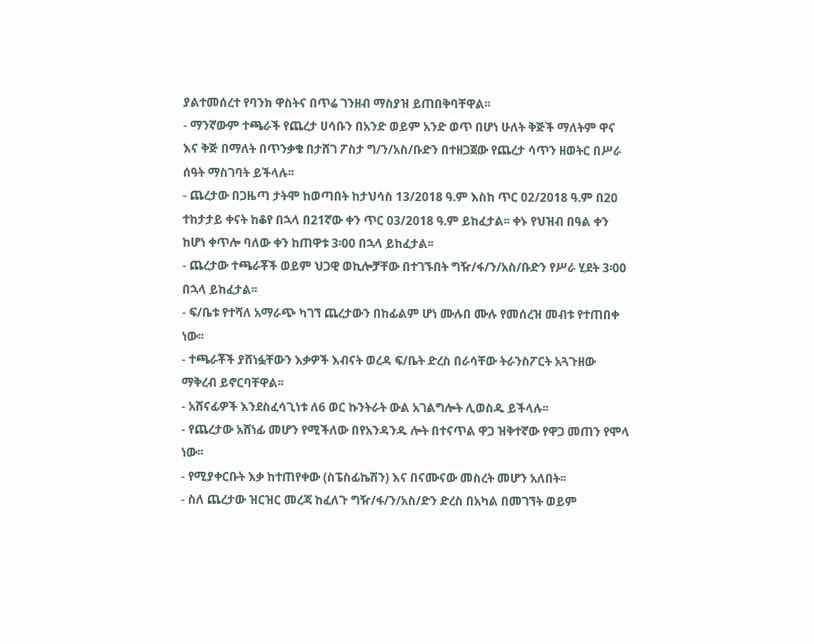ያልተመሰረተ የባንክ ዋስትና በጥሬ ገንዘብ ማስያዝ ይጠበቅባቸዋል፡፡
- ማንኛውም ተጫራች የጨረታ ሀሳቡን በአንድ ወይም አንድ ወጥ በሆነ ሁለት ቅጅች ማለትም ዋና እና ቅጅ በማለት በጥንቃቄ በታሸገ ፖስታ ግ/ን/አስ/ቡድን በተዘጋጀው የጨረታ ሳጥን ዘወትር በሥራ ሰዓት ማስገባት ይችላሉ፡፡
- ጨረታው በጋዜጣ ታትሞ ከወጣበት ከታህሳስ 13/2018 ዓ.ም እስከ ጥር 02/2018 ዓ.ም በ20 ተከታታይ ቀናት ከቆየ በኋላ በ21ኛው ቀን ጥር 03/2018 ዓ.ም ይከፈታል፡፡ ቀኑ የህዝብ በዓል ቀን ከሆነ ቀጥሎ ባለው ቀን ከጠዋቱ 3፡00 በኋላ ይከፈታል፡፡
- ጨረታው ተጫራቾች ወይም ህጋዊ ወኪሎቻቸው በተገኙበት ግዥ/ፋ/ን/አስ/ቡድን የሥራ ሂደት 3፡00 በኋላ ይከፈታል፡፡
- ፍ/ቤቱ የተሻለ አማራጭ ካገኘ ጨረታውን በከፊልም ሆነ ሙሉበ ሙሉ የመሰረዝ መብቱ የተጠበቀ ነው፡፡
- ተጫራቾች ያሸነፏቸውን እቃዎች እብናት ወረዳ ፍ/ቤት ድረስ በራሳቸው ትራንስፖርት አጓጉዘው ማቅረብ ይኖርባቸዋል፡፡
- አሸናፊዎች እንደስፈሳጊነቱ ለ6 ወር ኩንትራት ውል አገልግሎት ሊወስዱ ይችላሉ፡፡
- የጨረታው አሸነፊ መሆን የሚችለው በየአንዳንዱ ሎት በተናጥል ዋጋ ዝቅተኛው የዋጋ መጠን የሞላ ነው፡፡
- የሚያቀርቡት እቃ ከተጠየቀው (ስፔስፊኬሽን) እና በናሙናው መስረት መሆን አለበት፡፡
- ስለ ጨረታው ዝርዝር መረጃ ከፈለጉ ግዥ/ፋ/ን/አስ/ድን ድረስ በአካል በመገኘት ወይም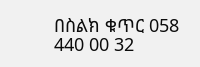በስልክ ቁጥር 058 440 00 32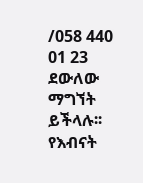/058 440 01 23 ደውለው ማግኘት ይችላሉ፡፡
የእብናት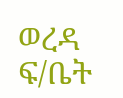ወረዳ ፍ/ቤት